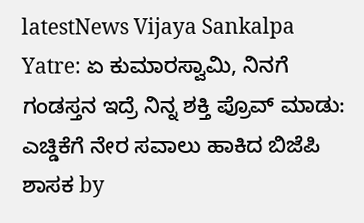latestNews Vijaya Sankalpa Yatre: ಏ ಕುಮಾರಸ್ವಾಮಿ, ನಿನಗೆ ಗಂಡಸ್ತನ ಇದ್ರೆ ನಿನ್ನ ಶಕ್ತಿ ಪ್ರೊವ್ ಮಾಡು: ಎಚ್ಡಿಕೆಗೆ ನೇರ ಸವಾಲು ಹಾಕಿದ ಬಿಜೆಪಿ ಶಾಸಕ by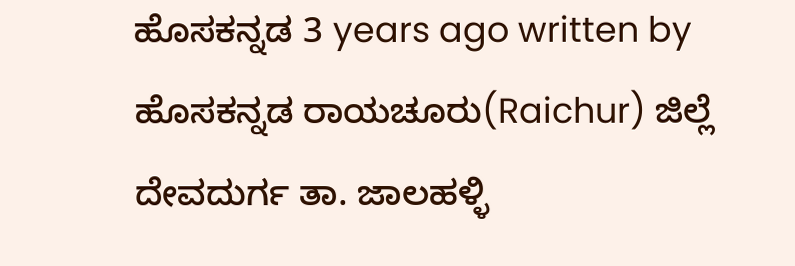ಹೊಸಕನ್ನಡ 3 years ago written by ಹೊಸಕನ್ನಡ ರಾಯಚೂರು(Raichur) ಜಿಲ್ಲೆ ದೇವದುರ್ಗ ತಾ. ಜಾಲಹಳ್ಳಿ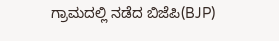ಗ್ರಾಮದಲ್ಲಿ ನಡೆದ ಬಿಜೆಪಿ(BJP)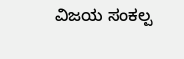ವಿಜಯ ಸಂಕಲ್ಪ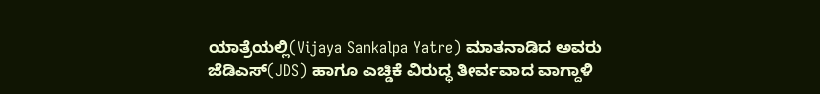ಯಾತ್ರೆಯಲ್ಲಿ(Vijaya Sankalpa Yatre) ಮಾತನಾಡಿದ ಅವರು ಜೆಡಿಎಸ್(JDS) ಹಾಗೂ ಎಚ್ಡಿಕೆ ವಿರುದ್ಧ ತೀರ್ವವಾದ ವಾಗ್ದಾಳಿ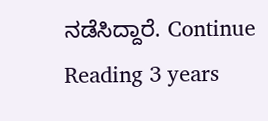ನಡೆಸಿದ್ದಾರೆ. Continue Reading 3 years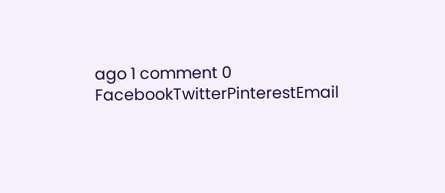ago 1 comment 0 FacebookTwitterPinterestEmail